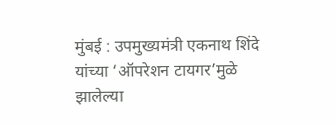मुंबई : उपमुख्यमंत्री एकनाथ शिंदे यांच्या ‘ऑपरेशन टायगर’मुळे झालेल्या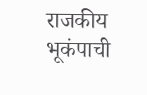राजकीय भूकंपाची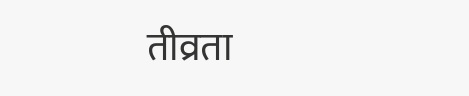तीव्रता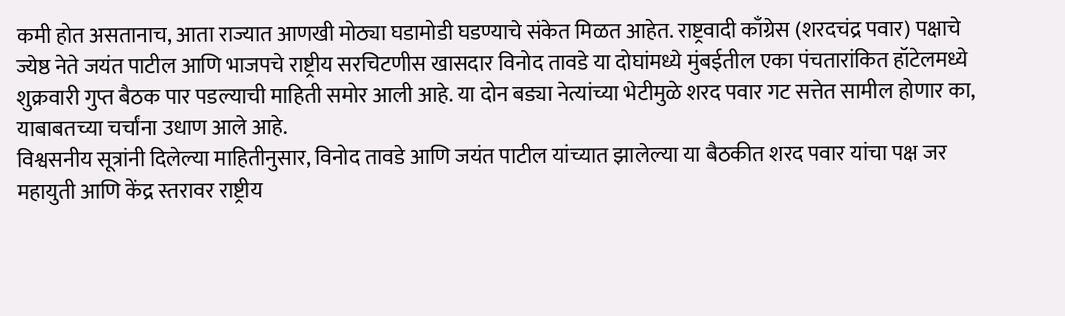कमी होत असतानाच, आता राज्यात आणखी मोठ्या घडामोडी घडण्याचे संकेत मिळत आहेत. राष्ट्रवादी काँग्रेस (शरदचंद्र पवार) पक्षाचे ज्येष्ठ नेते जयंत पाटील आणि भाजपचे राष्ट्रीय सरचिटणीस खासदार विनोद तावडे या दोघांमध्ये मुंबईतील एका पंचतारांकित हॉटेलमध्ये शुक्रवारी गुप्त बैठक पार पडल्याची माहिती समोर आली आहे. या दोन बड्या नेत्यांच्या भेटीमुळे शरद पवार गट सत्तेत सामील होणार का, याबाबतच्या चर्चांना उधाण आले आहे.
विश्वसनीय सूत्रांनी दिलेल्या माहितीनुसार, विनोद तावडे आणि जयंत पाटील यांच्यात झालेल्या या बैठकीत शरद पवार यांचा पक्ष जर महायुती आणि केंद्र स्तरावर राष्ट्रीय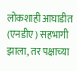लोकशाही आघाडीत (एनडीए) सहभागी झाला, तर पक्षाच्या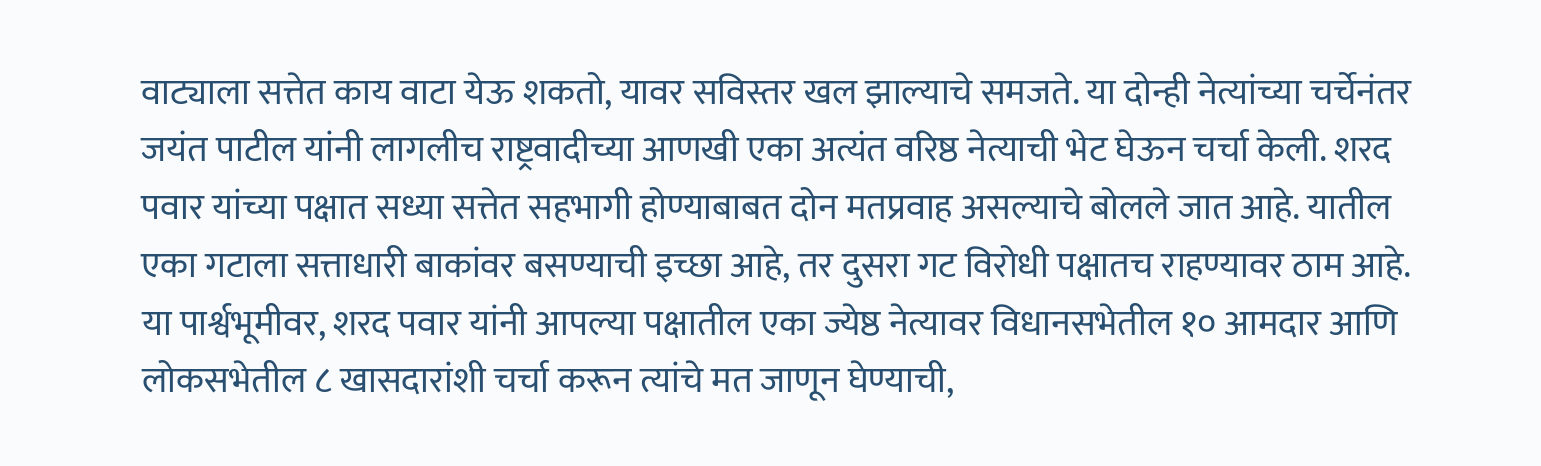वाट्याला सत्तेत काय वाटा येऊ शकतो, यावर सविस्तर खल झाल्याचे समजते. या दोन्ही नेत्यांच्या चर्चेनंतर जयंत पाटील यांनी लागलीच राष्ट्रवादीच्या आणखी एका अत्यंत वरिष्ठ नेत्याची भेट घेऊन चर्चा केली. शरद पवार यांच्या पक्षात सध्या सत्तेत सहभागी होण्याबाबत दोन मतप्रवाह असल्याचे बोलले जात आहे. यातील एका गटाला सत्ताधारी बाकांवर बसण्याची इच्छा आहे, तर दुसरा गट विरोधी पक्षातच राहण्यावर ठाम आहे. या पार्श्वभूमीवर, शरद पवार यांनी आपल्या पक्षातील एका ज्येष्ठ नेत्यावर विधानसभेतील १० आमदार आणि लोकसभेतील ८ खासदारांशी चर्चा करून त्यांचे मत जाणून घेण्याची,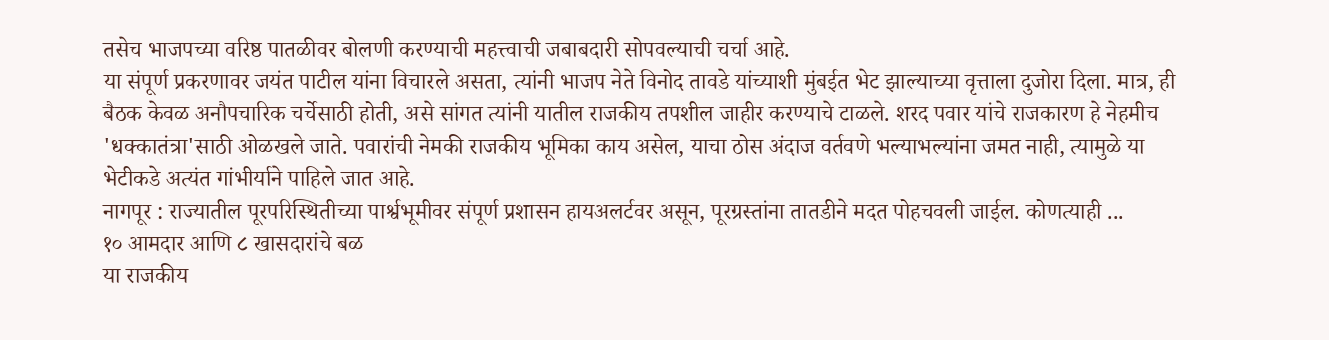तसेच भाजपच्या वरिष्ठ पातळीवर बोलणी करण्याची महत्त्वाची जबाबदारी सोपवल्याची चर्चा आहे.
या संपूर्ण प्रकरणावर जयंत पाटील यांना विचारले असता, त्यांनी भाजप नेते विनोद तावडे यांच्याशी मुंबईत भेट झाल्याच्या वृत्ताला दुजोरा दिला. मात्र, ही बैठक केवळ अनौपचारिक चर्चेसाठी होती, असे सांगत त्यांनी यातील राजकीय तपशील जाहीर करण्याचे टाळले. शरद पवार यांचे राजकारण हे नेहमीच 'धक्कातंत्रा'साठी ओळखले जाते. पवारांची नेमकी राजकीय भूमिका काय असेल, याचा ठोस अंदाज वर्तवणे भल्याभल्यांना जमत नाही, त्यामुळे या भेटीकडे अत्यंत गांभीर्याने पाहिले जात आहे.
नागपूर : राज्यातील पूरपरिस्थितीच्या पार्श्वभूमीवर संपूर्ण प्रशासन हायअलर्टवर असून, पूरग्रस्तांना तातडीने मदत पोहचवली जाईल. कोणत्याही ...
१० आमदार आणि ८ खासदारांचे बळ
या राजकीय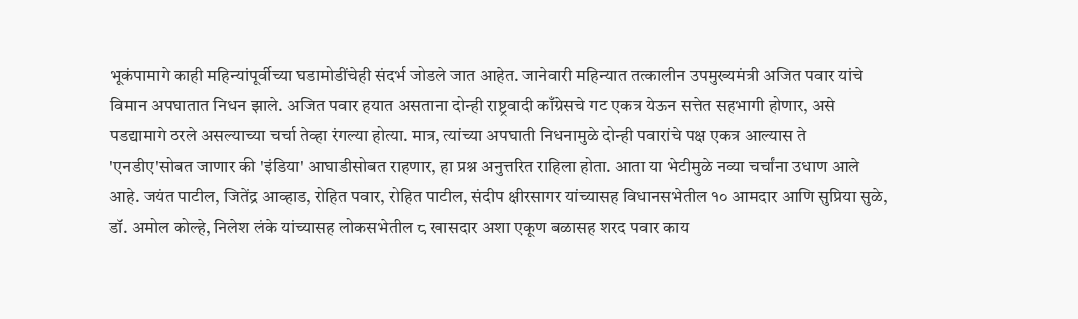भूकंपामागे काही महिन्यांपूर्वीच्या घडामोडींचेही संदर्भ जोडले जात आहेत. जानेवारी महिन्यात तत्कालीन उपमुख्यमंत्री अजित पवार यांचे विमान अपघातात निधन झाले. अजित पवार हयात असताना दोन्ही राष्ट्रवादी काँग्रेसचे गट एकत्र येऊन सत्तेत सहभागी होणार, असे पडद्यामागे ठरले असल्याच्या चर्चा तेव्हा रंगल्या होत्या. मात्र, त्यांच्या अपघाती निधनामुळे दोन्ही पवारांचे पक्ष एकत्र आल्यास ते 'एनडीए'सोबत जाणार की 'इंडिया' आघाडीसोबत राहणार, हा प्रश्न अनुत्तरित राहिला होता. आता या भेटीमुळे नव्या चर्चांना उधाण आले आहे. जयंत पाटील, जितेंद्र आव्हाड, रोहित पवार, रोहित पाटील, संदीप क्षीरसागर यांच्यासह विधानसभेतील १० आमदार आणि सुप्रिया सुळे, डॉ. अमोल कोल्हे, निलेश लंके यांच्यासह लोकसभेतील ८ खासदार अशा एकूण बळासह शरद पवार काय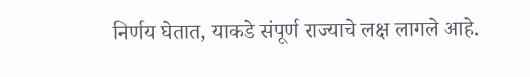निर्णय घेतात, याकडे संपूर्ण राज्याचे लक्ष लागले आहे.